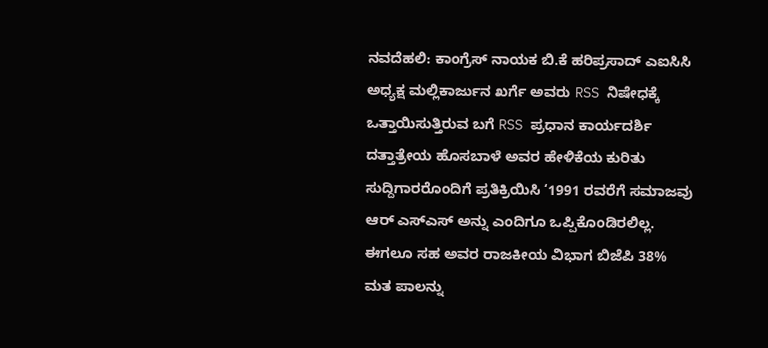ನವದೆಹಲಿ: ಕಾಂಗ್ರೆಸ್ ನಾಯಕ ಬಿ.ಕೆ ಹರಿಪ್ರಸಾದ್ ಎಐಸಿಸಿ ಅಧ್ಯಕ್ಷ ಮಲ್ಲಿಕಾರ್ಜುನ ಖರ್ಗೆ ಅವರು RSS ನಿಷೇಧಕ್ಕೆ ಒತ್ತಾಯಿಸುತ್ತಿರುವ ಬಗೆ RSS ಪ್ರಧಾನ ಕಾರ್ಯದರ್ಶಿ ದತ್ತಾತ್ರೇಯ ಹೊಸಬಾಳೆ ಅವರ ಹೇಳಿಕೆಯ ಕುರಿತು ಸುದ್ದಿಗಾರರೊಂದಿಗೆ ಪ್ರತಿಕ್ರಿಯಿಸಿ ‘1991 ರವರೆಗೆ ಸಮಾಜವು ಆರ್ ಎಸ್ಎಸ್ ಅನ್ನು ಎಂದಿಗೂ ಒಪ್ಪಿಕೊಂಡಿರಲಿಲ್ಲ. ಈಗಲೂ ಸಹ ಅವರ ರಾಜಕೀಯ ವಿಭಾಗ ಬಿಜೆಪಿ 38% ಮತ ಪಾಲನ್ನು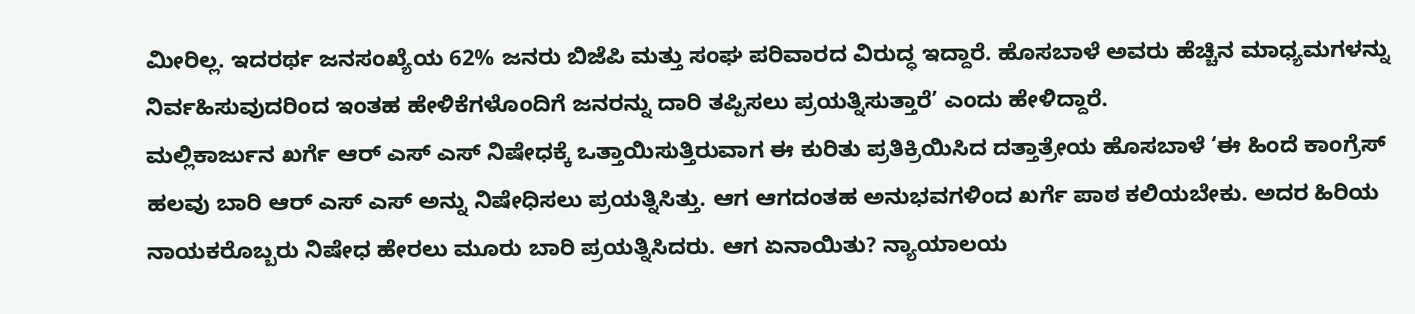ಮೀರಿಲ್ಲ. ಇದರರ್ಥ ಜನಸಂಖ್ಯೆಯ 62% ಜನರು ಬಿಜೆಪಿ ಮತ್ತು ಸಂಘ ಪರಿವಾರದ ವಿರುದ್ಧ ಇದ್ದಾರೆ. ಹೊಸಬಾಳೆ ಅವರು ಹೆಚ್ಚಿನ ಮಾಧ್ಯಮಗಳನ್ನು ನಿರ್ವಹಿಸುವುದರಿಂದ ಇಂತಹ ಹೇಳಿಕೆಗಳೊಂದಿಗೆ ಜನರನ್ನು ದಾರಿ ತಪ್ಪಿಸಲು ಪ್ರಯತ್ನಿಸುತ್ತಾರೆ’ ಎಂದು ಹೇಳಿದ್ದಾರೆ.
ಮಲ್ಲಿಕಾರ್ಜುನ ಖರ್ಗೆ ಆರ್ ಎಸ್ ಎಸ್ ನಿಷೇಧಕ್ಕೆ ಒತ್ತಾಯಿಸುತ್ತಿರುವಾಗ ಈ ಕುರಿತು ಪ್ರತಿಕ್ರಿಯಿಸಿದ ದತ್ತಾತ್ರೇಯ ಹೊಸಬಾಳೆ ‘ಈ ಹಿಂದೆ ಕಾಂಗ್ರೆಸ್ ಹಲವು ಬಾರಿ ಆರ್ ಎಸ್ ಎಸ್ ಅನ್ನು ನಿಷೇಧಿಸಲು ಪ್ರಯತ್ನಿಸಿತ್ತು. ಆಗ ಆಗದಂತಹ ಅನುಭವಗಳಿಂದ ಖರ್ಗೆ ಪಾಠ ಕಲಿಯಬೇಕು. ಅದರ ಹಿರಿಯ ನಾಯಕರೊಬ್ಬರು ನಿಷೇಧ ಹೇರಲು ಮೂರು ಬಾರಿ ಪ್ರಯತ್ನಿಸಿದರು. ಆಗ ಏನಾಯಿತು? ನ್ಯಾಯಾಲಯ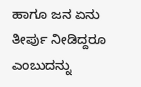ಹಾಗೂ ಜನ ಏನು ತೀರ್ಪು ನೀಡಿದ್ದರೂ ಎಂಬುದನ್ನು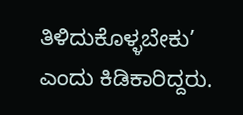ತಿಳಿದುಕೊಳ್ಳಬೇಕು’ ಎಂದು ಕಿಡಿಕಾರಿದ್ದರು.